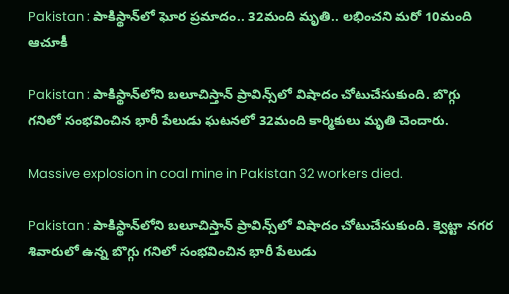Pakistan : పాకిస్థాన్‌లో ఘోర ప్రమాదం.. 32మంది మృతి.. లభించని మరో 10మంది ఆచూకీ

Pakistan : పాకిస్థాన్‌‌లోని బలూచిస్తాన్ ప్రావిన్స్‌లో విషాదం చోటుచేసుకుంది. బొగ్గు గనిలో సంభవించిన భారీ పేలుడు ఘటనలో 32మంది కార్మికులు మృతి చెందారు.

Massive explosion in coal mine in Pakistan 32 workers died.

Pakistan : పాకిస్థాన్‌‌లోని బలూచిస్తాన్ ప్రావిన్స్‌లో విషాదం చోటుచేసుకుంది. క్వెట్టా నగర శివారులో ఉన్న బొగ్గు గనిలో సంభవించిన భారీ పేలుడు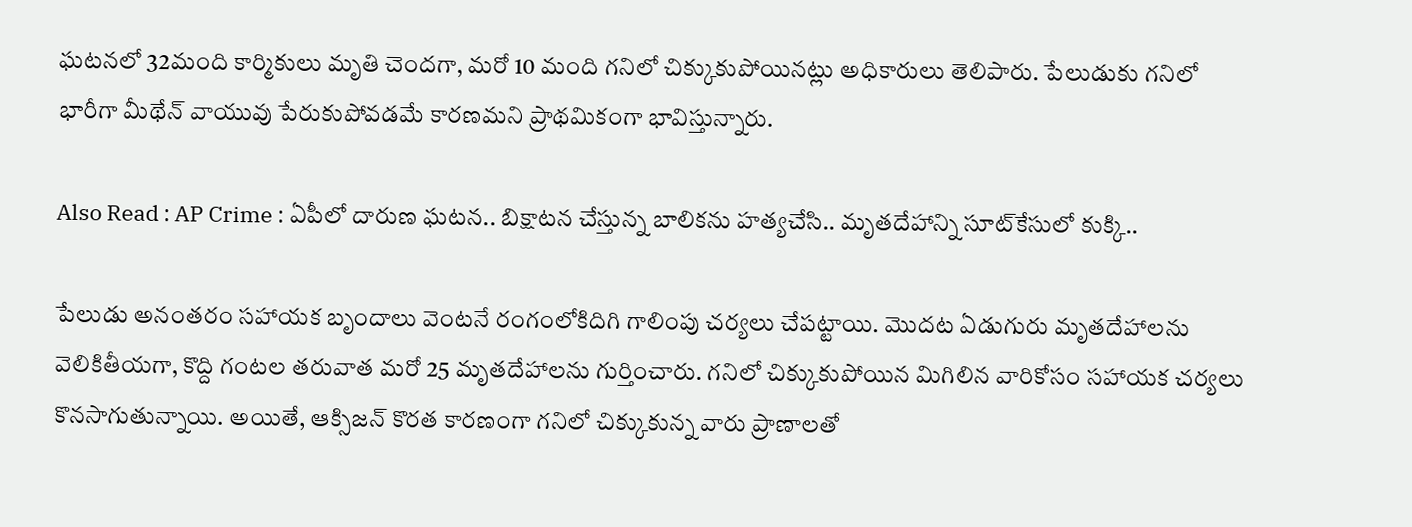ఘటనలో 32మంది కార్మికులు మృతి చెందగా, మరో 10 మంది గనిలో చిక్కుకుపోయినట్లు అధికారులు తెలిపారు. పేలుడుకు గనిలో భారీగా మీథేన్ వాయువు పేరుకుపోవడమే కారణమని ప్రాథమికంగా భావిస్తున్నారు.

Also Read : AP Crime : ఏపీలో దారుణ ఘటన.. బిక్షాటన చేస్తున్న బాలికను హత్యచేసి.. మృతదేహాన్ని సూట్‌కేసులో కుక్కి..

పేలుడు అనంతరం సహాయక బృందాలు వెంటనే రంగంలోకిదిగి గాలింపు చర్యలు చేపట్టాయి. మొదట ఏడుగురు మృతదేహాలను వెలికితీయగా, కొద్ది గంటల తరువాత మరో 25 మృతదేహాలను గుర్తించారు. గనిలో చిక్కుకుపోయిన మిగిలిన వారికోసం సహాయక చర్యలు కొనసాగుతున్నాయి. అయితే, ఆక్సిజన్ కొరత కారణంగా గనిలో చిక్కుకున్న వారు ప్రాణాలతో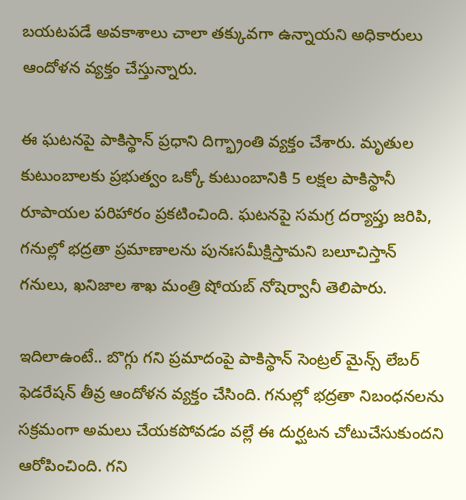బయటపడే అవకాశాలు చాలా తక్కువగా ఉన్నాయని అధికారులు ఆందోళన వ్యక్తం చేస్తున్నారు.

ఈ ఘటనపై పాకిస్థాన్ ప్రధాని దిగ్భ్రాంతి వ్యక్తం చేశారు. మృతుల కుటుంబాలకు ప్రభుత్వం ఒక్కో కుటుంబానికి 5 లక్షల పాకిస్థానీ రూపాయల పరిహారం ప్రకటించింది. ఘటనపై సమగ్ర దర్యాప్తు జరిపి, గనుల్లో భద్రతా ప్రమాణాలను పునఃసమీక్షిస్తామని బలూచిస్తాన్ గనులు, ఖనిజాల శాఖ మంత్రి షోయబ్ నోషెర్వానీ తెలిపారు.

ఇదిలాఉంటే.. బొగ్గు గని ప్రమాదంపై పాకిస్థాన్ సెంట్రల్ మైన్స్ లేబర్ ఫెడరేషన్ తీవ్ర ఆందోళన వ్యక్తం చేసింది. గనుల్లో భద్రతా నిబంధనలను సక్రమంగా అమలు చేయకపోవడం వల్లే ఈ దుర్ఘటన చోటుచేసుకుందని ఆరోపించింది. గని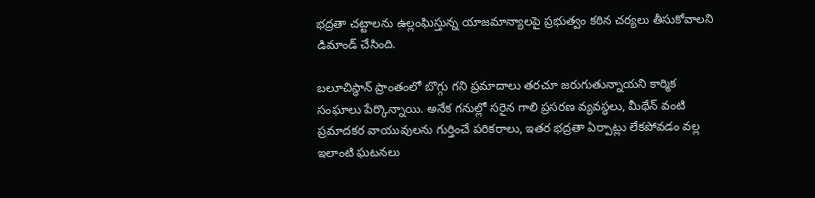భద్రతా చట్టాలను ఉల్లంఘిస్తున్న యాజమాన్యాలపై ప్రభుత్వం కఠిన చర్యలు తీసుకోవాలని డిమాండ్ చేసింది.

బలూచిస్థాన్ ప్రాంతంలో బొగ్గు గని ప్రమాదాలు తరచూ జరుగుతున్నాయని కార్మిక సంఘాలు పేర్కొన్నాయి. అనేక గనుల్లో సరైన గాలి ప్రసరణ వ్యవస్థలు, మీథేన్ వంటి ప్రమాదకర వాయువులను గుర్తించే పరికరాలు, ఇతర భద్రతా ఏర్పాట్లు లేకపోవడం వల్ల ఇలాంటి ఘటనలు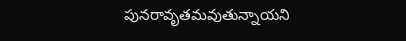పునరావృతమవుతున్నాయని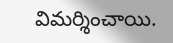విమర్శించాయి.